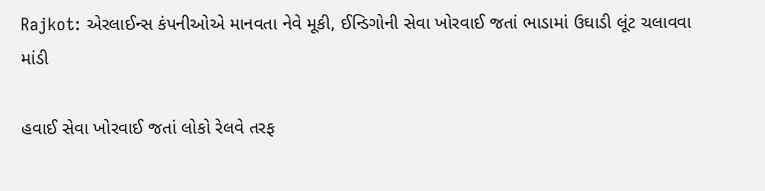Rajkot: એરલાઈન્સ કંપનીઓએ માનવતા નેવે મૂકી, ઈન્ડિગોની સેવા ખોરવાઈ જતાં ભાડામાં ઉઘાડી લૂંટ ચલાવવા માંડી

હવાઈ સેવા ખોરવાઈ જતાં લોકો રેલવે તરફ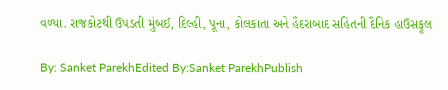વળ્યા. રાજકોટથી ઉપડતી મુંબઈ, દિલ્હી, પૂના, કોલકાતા અને હૈદરાબાદ સહિતની દૈનિક હાઉસફૂલ

By: Sanket ParekhEdited By:Sanket ParekhPublish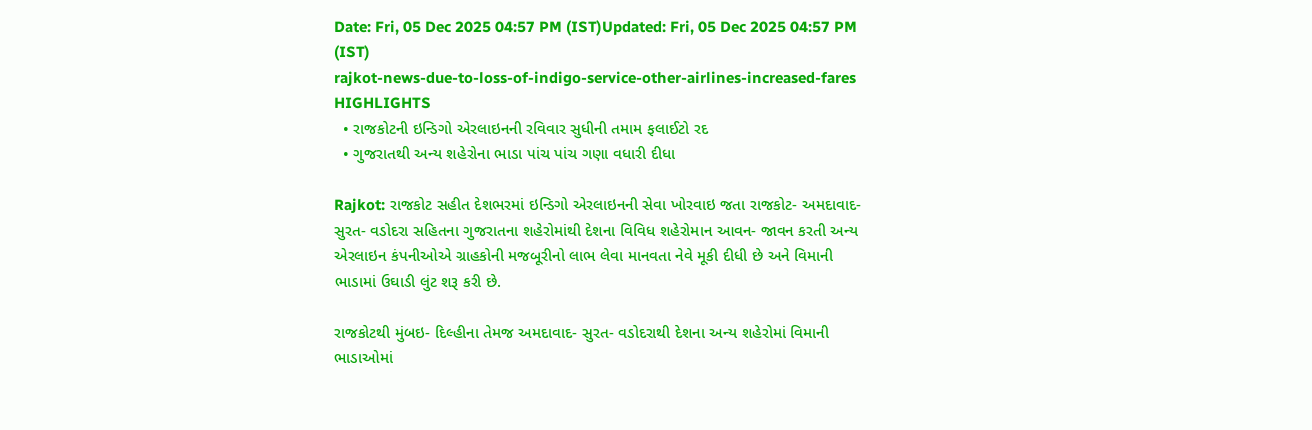Date: Fri, 05 Dec 2025 04:57 PM (IST)Updated: Fri, 05 Dec 2025 04:57 PM (IST)
rajkot-news-due-to-loss-of-indigo-service-other-airlines-increased-fares
HIGHLIGHTS
  • રાજકોટની ઇન્ડિગો એરલાઇનની રવિવાર સુધીની તમામ ફલાઈટો રદ
  • ગુજરાતથી અન્ય શહેરોના ભાડા પાંચ પાંચ ગણા વધારી દીધા

Rajkot: રાજકોટ સહીત દેશભરમાં ઇન્ડિગો એરલાઇનની સેવા ખોરવાઇ જતા રાજકોટ- અમદાવાદ- સુરત- વડોદરા સહિતના ગુજરાતના શહેરોમાંથી દેશના વિવિધ શહેરોમાન આવન- જાવન કરતી અન્ય એરલાઇન કંપનીઓએ ગ્રાહકોની મજબૂરીનો લાભ લેવા માનવતા નેવે મૂકી દીધી છે અને વિમાની ભાડામાં ઉઘાડી લુંટ શરૂ કરી છે.

રાજકોટથી મુંબઇ- દિલ્હીના તેમજ અમદાવાદ- સુરત- વડોદરાથી દેશના અન્ય શહેરોમાં વિમાની ભાડાઓમાં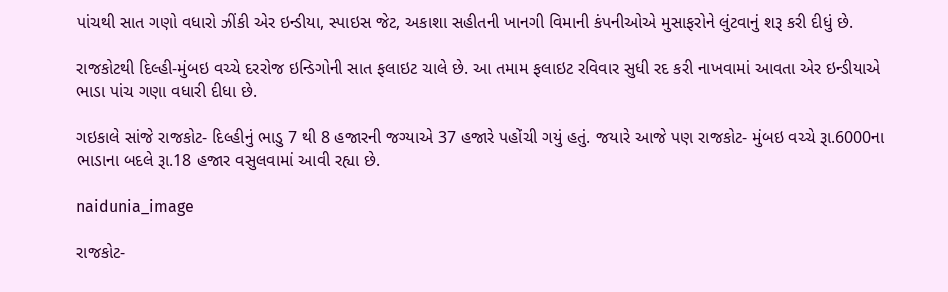પાંચથી સાત ગણો વધારો ઝીંકી એર ઇન્ડીયા, સ્પાઇસ જેટ, અકાશા સહીતની ખાનગી વિમાની કંપનીઓએ મુસાફરોને લુંટવાનું શરૂ કરી દીધું છે.

રાજકોટથી દિલ્હી-મુંબઇ વચ્ચે દરરોજ ઇન્ડિગોની સાત ફલાઇટ ચાલે છે. આ તમામ ફલાઇટ રવિવાર સુધી રદ કરી નાખવામાં આવતા એર ઇન્ડીયાએ ભાડા પાંચ ગણા વધારી દીધા છે.

ગઇકાલે સાંજે રાજકોટ- દિલ્હીનું ભાડુ 7 થી 8 હજારની જગ્યાએ 37 હજારે પહોંચી ગયું હતું. જયારે આજે પણ રાજકોટ- મુંબઇ વચ્ચે રૂા.6000ના ભાડાના બદલે રૂા.18 હજાર વસુલવામાં આવી રહ્યા છે.

naidunia_image

રાજકોટ-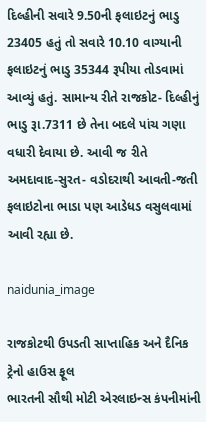દિલ્હીની સવારે 9.50ની ફલાઇટનું ભાડુ 23405 હતું તો સવારે 10.10 વાગ્યાની ફલાઇટનું ભાડુ 35344 રૂપીયા તોડવામાં આવ્યું હતું. સામાન્ય રીતે રાજકોટ- દિલ્હીનું ભાડુ રૂા.7311 છે તેના બદલે પાંચ ગણા વધારી દેવાયા છે. આવી જ રીતે અમદાવાદ-સુરત- વડોદરાથી આવતી-જતી ફલાઇટોના ભાડા પણ આડેધડ વસુલવામાં આવી રહ્યા છે.

naidunia_image

રાજકોટથી ઉપડતી સાપ્તાહિક અને દૈનિક ટ્રેનો હાઉસ ફૂલ
ભારતની સૌથી મોટી એરલાઇન્સ કંપનીમાંની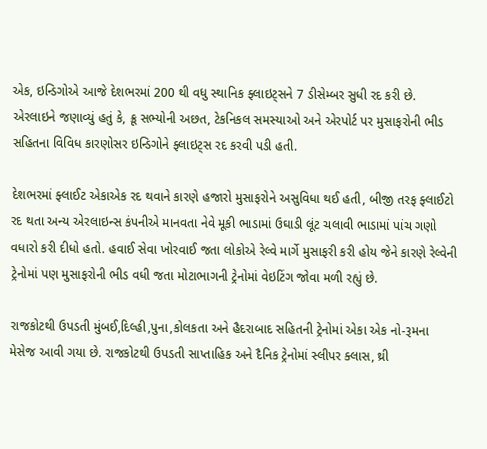એક, ઇન્ડિગોએ આજે દેશભરમાં 200 થી વધુ સ્થાનિક ફ્લાઇટ્સને 7 ડીસેમ્બર સુધી રદ કરી છે. એરલાઇને જણાવ્યું હતું કે, ક્રૂ સભ્યોની અછત, ટેકનિકલ સમસ્યાઓ અને એરપોર્ટ પર મુસાફરોની ભીડ સહિતના વિવિધ કારણોસર ઇન્ડિગોને ફ્લાઇટ્સ રદ કરવી પડી હતી.

દેશભરમાં ફ્લાઈટ એકાએક રદ થવાને કારણે હજારો મુસાફરોને અસુવિધા થઈ હતી, બીજી તરફ ફ્લાઈટો રદ થતા અન્ય એરલાઇન્સ કંપનીએ માનવતા નેવે મૂકી ભાડામાં ઉઘાડી લૂંટ ચલાવી ભાડામાં પાંચ ગણો વધારો કરી દીધો હતો. હવાઈ સેવા ખોરવાઈ જતા લોકોએ રેલ્વે માર્ગે મુસાફરી કરી હોય જેને કારણે રેલ્વેની ટ્રેનોમાં પણ મુસાફરોની ભીડ વધી જતા મોટાભાગની ટ્રેનોમાં વેઇટિંગ જોવા મળી રહ્યું છે.

રાજકોટથી ઉપડતી મુંબઈ,દિલ્હી,પુના,કોલકતા અને હૈદરાબાદ સહિતની ટ્રેનોમાં એકા એક નો-રૂમના મેસેજ આવી ગયા છે. રાજકોટથી ઉપડતી સાપ્તાહિક અને દૈનિક ટ્રેનોમાં સ્લીપર ક્લાસ, થ્રી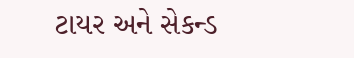ટાયર અને સેકન્ડ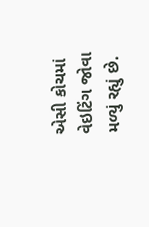એસી કોચમાં વેઇટિંગ જોવા મળ્યું રહ્યું છે.